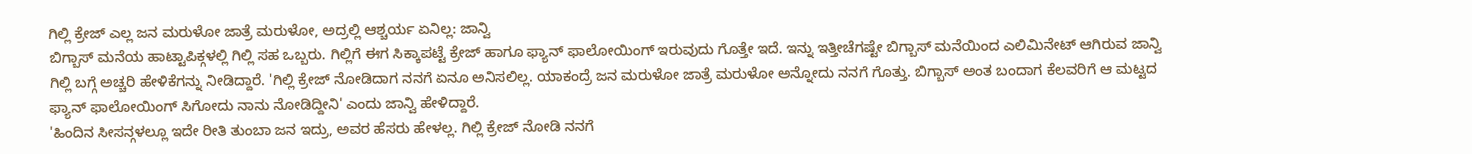ಗಿಲ್ಲಿ ಕ್ರೇಜ್ ಎಲ್ಲ ಜನ ಮರುಳೋ ಜಾತ್ರೆ ಮರುಳೋ, ಅದ್ರಲ್ಲಿ ಆಶ್ಚರ್ಯ ಏನಿಲ್ಲ: ಜಾನ್ವಿ
ಬಿಗ್ಬಾಸ್ ಮನೆಯ ಹಾಟ್ಟಾಪಿಕ್ಗಳಲ್ಲಿ ಗಿಲ್ಲಿ ಸಹ ಒಬ್ಬರು. ಗಿಲ್ಲಿಗೆ ಈಗ ಸಿಕ್ಕಾಪಟ್ಟೆ ಕ್ರೇಜ್ ಹಾಗೂ ಫ್ಯಾನ್ ಫಾಲೋಯಿಂಗ್ ಇರುವುದು ಗೊತ್ತೇ ಇದೆ. ಇನ್ನು ಇತ್ತೀಚೆಗಷ್ಟೇ ಬಿಗ್ಬಾಸ್ ಮನೆಯಿಂದ ಎಲಿಮಿನೇಟ್ ಆಗಿರುವ ಜಾನ್ವಿ ಗಿಲ್ಲಿ ಬಗ್ಗೆ ಅಚ್ಚರಿ ಹೇಳಿಕೆಗನ್ನು ನೀಡಿದ್ದಾರೆ. 'ಗಿಲ್ಲಿ ಕ್ರೇಜ್ ನೋಡಿದಾಗ ನನಗೆ ಏನೂ ಅನಿಸಲಿಲ್ಲ. ಯಾಕಂದ್ರೆ ಜನ ಮರುಳೋ ಜಾತ್ರೆ ಮರುಳೋ ಅನ್ನೋದು ನನಗೆ ಗೊತ್ತು. ಬಿಗ್ಬಾಸ್ ಅಂತ ಬಂದಾಗ ಕೆಲವರಿಗೆ ಆ ಮಟ್ಟದ ಫ್ಯಾನ್ ಫಾಲೋಯಿಂಗ್ ಸಿಗೋದು ನಾನು ನೋಡಿದ್ದೀನಿ' ಎಂದು ಜಾನ್ವಿ ಹೇಳಿದ್ದಾರೆ.
'ಹಿಂದಿನ ಸೀಸನ್ಗಳಲ್ಲೂ ಇದೇ ರೀತಿ ತುಂಬಾ ಜನ ಇದ್ರು, ಅವರ ಹೆಸರು ಹೇಳಲ್ಲ. ಗಿಲ್ಲಿ ಕ್ರೇಜ್ ನೋಡಿ ನನಗೆ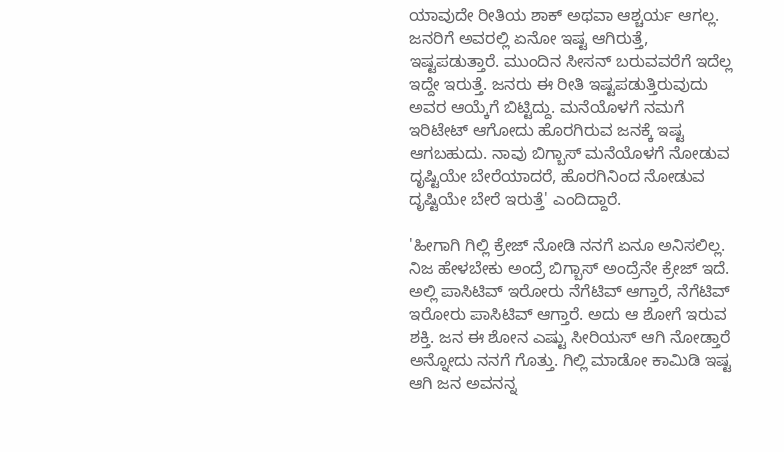ಯಾವುದೇ ರೀತಿಯ ಶಾಕ್ ಅಥವಾ ಆಶ್ಚರ್ಯ ಆಗಲ್ಲ. ಜನರಿಗೆ ಅವರಲ್ಲಿ ಏನೋ ಇಷ್ಟ ಆಗಿರುತ್ತೆ, ಇಷ್ಟಪಡುತ್ತಾರೆ. ಮುಂದಿನ ಸೀಸನ್ ಬರುವವರೆಗೆ ಇದೆಲ್ಲ ಇದ್ದೇ ಇರುತ್ತೆ. ಜನರು ಈ ರೀತಿ ಇಷ್ಟಪಡುತ್ತಿರುವುದು ಅವರ ಆಯ್ಕೆಗೆ ಬಿಟ್ಟಿದ್ದು. ಮನೆಯೊಳಗೆ ನಮಗೆ ಇರಿಟೇಟ್ ಆಗೋದು ಹೊರಗಿರುವ ಜನಕ್ಕೆ ಇಷ್ಟ ಆಗಬಹುದು. ನಾವು ಬಿಗ್ಬಾಸ್ ಮನೆಯೊಳಗೆ ನೋಡುವ ದೃಷ್ಟಿಯೇ ಬೇರೆಯಾದರೆ, ಹೊರಗಿನಿಂದ ನೋಡುವ ದೃಷ್ಟಿಯೇ ಬೇರೆ ಇರುತ್ತೆ' ಎಂದಿದ್ದಾರೆ.

'ಹೀಗಾಗಿ ಗಿಲ್ಲಿ ಕ್ರೇಜ್ ನೋಡಿ ನನಗೆ ಏನೂ ಅನಿಸಲಿಲ್ಲ. ನಿಜ ಹೇಳಬೇಕು ಅಂದ್ರೆ ಬಿಗ್ಬಾಸ್ ಅಂದ್ರೆನೇ ಕ್ರೇಜ್ ಇದೆ. ಅಲ್ಲಿ ಪಾಸಿಟಿವ್ ಇರೋರು ನೆಗೆಟಿವ್ ಆಗ್ತಾರೆ, ನೆಗೆಟಿವ್ ಇರೋರು ಪಾಸಿಟಿವ್ ಆಗ್ತಾರೆ. ಅದು ಆ ಶೋಗೆ ಇರುವ ಶಕ್ತಿ. ಜನ ಈ ಶೋನ ಎಷ್ಟು ಸೀರಿಯಸ್ ಆಗಿ ನೋಡ್ತಾರೆ ಅನ್ನೋದು ನನಗೆ ಗೊತ್ತು. ಗಿಲ್ಲಿ ಮಾಡೋ ಕಾಮಿಡಿ ಇಷ್ಟ ಆಗಿ ಜನ ಅವನನ್ನ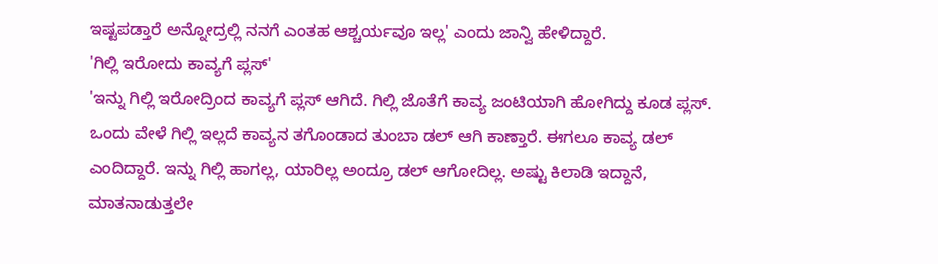ಇಷ್ಟಪಡ್ತಾರೆ ಅನ್ನೋದ್ರಲ್ಲಿ ನನಗೆ ಎಂತಹ ಆಶ್ಚರ್ಯವೂ ಇಲ್ಲ' ಎಂದು ಜಾನ್ವಿ ಹೇಳಿದ್ದಾರೆ.
'ಗಿಲ್ಲಿ ಇರೋದು ಕಾವ್ಯಗೆ ಪ್ಲಸ್'
'ಇನ್ನು ಗಿಲ್ಲಿ ಇರೋದ್ರಿಂದ ಕಾವ್ಯಗೆ ಪ್ಲಸ್ ಆಗಿದೆ. ಗಿಲ್ಲಿ ಜೊತೆಗೆ ಕಾವ್ಯ ಜಂಟಿಯಾಗಿ ಹೋಗಿದ್ದು ಕೂಡ ಪ್ಲಸ್. ಒಂದು ವೇಳೆ ಗಿಲ್ಲಿ ಇಲ್ಲದೆ ಕಾವ್ಯನ ತಗೊಂಡಾದ ತುಂಬಾ ಡಲ್ ಆಗಿ ಕಾಣ್ತಾರೆ. ಈಗಲೂ ಕಾವ್ಯ ಡಲ್ ಎಂದಿದ್ದಾರೆ. ಇನ್ನು ಗಿಲ್ಲಿ ಹಾಗಲ್ಲ, ಯಾರಿಲ್ಲ ಅಂದ್ರೂ ಡಲ್ ಆಗೋದಿಲ್ಲ. ಅಷ್ಟು ಕಿಲಾಡಿ ಇದ್ದಾನೆ, ಮಾತನಾಡುತ್ತಲೇ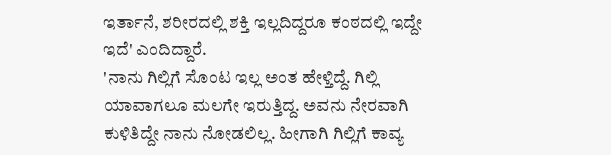ಇರ್ತಾನೆ, ಶರೀರದಲ್ಲಿ ಶಕ್ತಿ ಇಲ್ಲದಿದ್ದರೂ ಕಂಠದಲ್ಲಿ ಇದ್ದೇ ಇದೆ' ಎಂದಿದ್ದಾರೆ.
'ನಾನು ಗಿಲ್ಲಿಗೆ ಸೊಂಟ ಇಲ್ಲ ಅಂತ ಹೇಳ್ತಿದ್ದೆ. ಗಿಲ್ಲಿ ಯಾವಾಗಲೂ ಮಲಗೇ ಇರುತ್ತಿದ್ದ. ಅವನು ನೇರವಾಗಿ ಕುಳಿತಿದ್ದೇ ನಾನು ನೋಡಲಿಲ್ಲ. ಹೀಗಾಗಿ ಗಿಲ್ಲಿಗೆ ಕಾವ್ಯ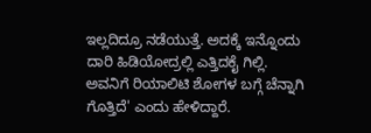ಇಲ್ಲದಿದ್ರೂ ನಡೆಯುತ್ತೆ. ಅದಕ್ಕೆ ಇನ್ನೊಂದು ದಾರಿ ಹಿಡಿಯೋದ್ರಲ್ಲಿ ಎತ್ತಿದಕೈ ಗಿಲ್ಲಿ. ಅವನಿಗೆ ರಿಯಾಲಿಟಿ ಶೋಗಳ ಬಗ್ಗೆ ಚೆನ್ನಾಗಿ ಗೊತ್ತಿದೆ' ಎಂದು ಹೇಳಿದ್ದಾರೆ.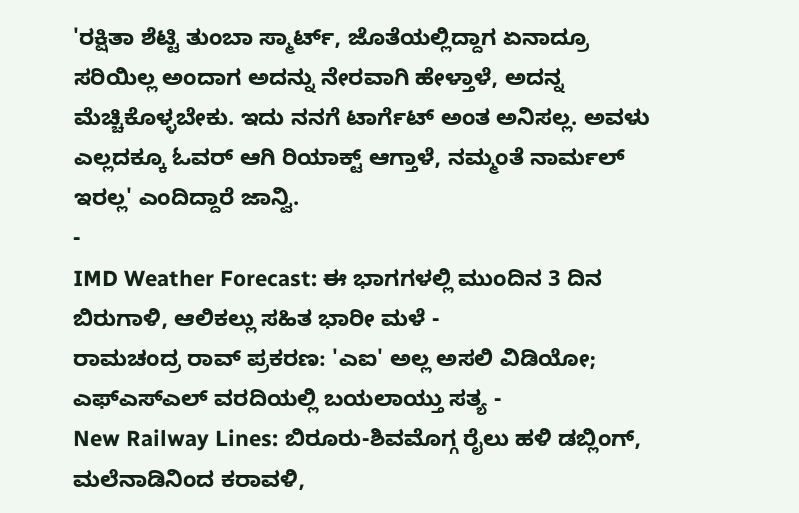'ರಕ್ಷಿತಾ ಶೆಟ್ಟಿ ತುಂಬಾ ಸ್ಮಾರ್ಟ್, ಜೊತೆಯಲ್ಲಿದ್ದಾಗ ಏನಾದ್ರೂ ಸರಿಯಿಲ್ಲ ಅಂದಾಗ ಅದನ್ನು ನೇರವಾಗಿ ಹೇಳ್ತಾಳೆ, ಅದನ್ನ ಮೆಚ್ಚಿಕೊಳ್ಳಬೇಕು. ಇದು ನನಗೆ ಟಾರ್ಗೆಟ್ ಅಂತ ಅನಿಸಲ್ಲ. ಅವಳು ಎಲ್ಲದಕ್ಕೂ ಓವರ್ ಆಗಿ ರಿಯಾಕ್ಟ್ ಆಗ್ತಾಳೆ, ನಮ್ಮಂತೆ ನಾರ್ಮಲ್ ಇರಲ್ಲ' ಎಂದಿದ್ದಾರೆ ಜಾನ್ವಿ.
-
IMD Weather Forecast: ಈ ಭಾಗಗಳಲ್ಲಿ ಮುಂದಿನ 3 ದಿನ ಬಿರುಗಾಳಿ, ಆಲಿಕಲ್ಲು ಸಹಿತ ಭಾರೀ ಮಳೆ -
ರಾಮಚಂದ್ರ ರಾವ್ ಪ್ರಕರಣ: 'ಎಐ' ಅಲ್ಲ ಅಸಲಿ ವಿಡಿಯೋ; ಎಫ್ಎಸ್ಎಲ್ ವರದಿಯಲ್ಲಿ ಬಯಲಾಯ್ತು ಸತ್ಯ -
New Railway Lines: ಬಿರೂರು-ಶಿವಮೊಗ್ಗ ರೈಲು ಹಳಿ ಡಬ್ಲಿಂಗ್, ಮಲೆನಾಡಿನಿಂದ ಕರಾವಳಿ,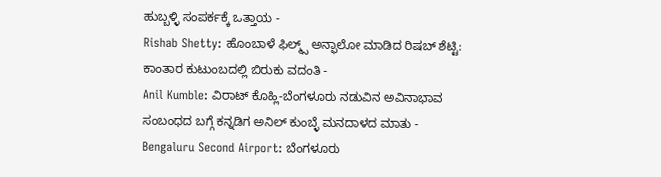ಹುಬ್ಬಳ್ಳಿ ಸಂಪರ್ಕಕ್ಕೆ ಒತ್ತಾಯ -
Rishab Shetty: ಹೊಂಬಾಳೆ ಫಿಲ್ಮ್ಸ್ ಅನ್ಫಾಲೋ ಮಾಡಿದ ರಿಷಬ್ ಶೆಟ್ಟಿ: ಕಾಂತಾರ ಕುಟುಂಬದಲ್ಲಿ ಬಿರುಕು ವದಂತಿ -
Anil Kumble: ವಿರಾಟ್ ಕೊಹ್ಲಿ-ಬೆಂಗಳೂರು ನಡುವಿನ ಅವಿನಾಭಾವ ಸಂಬಂಧದ ಬಗ್ಗೆ ಕನ್ನಡಿಗ ಅನಿಲ್ ಕುಂಬ್ಳೆ ಮನದಾಳದ ಮಾತು -
Bengaluru Second Airport: ಬೆಂಗಳೂರು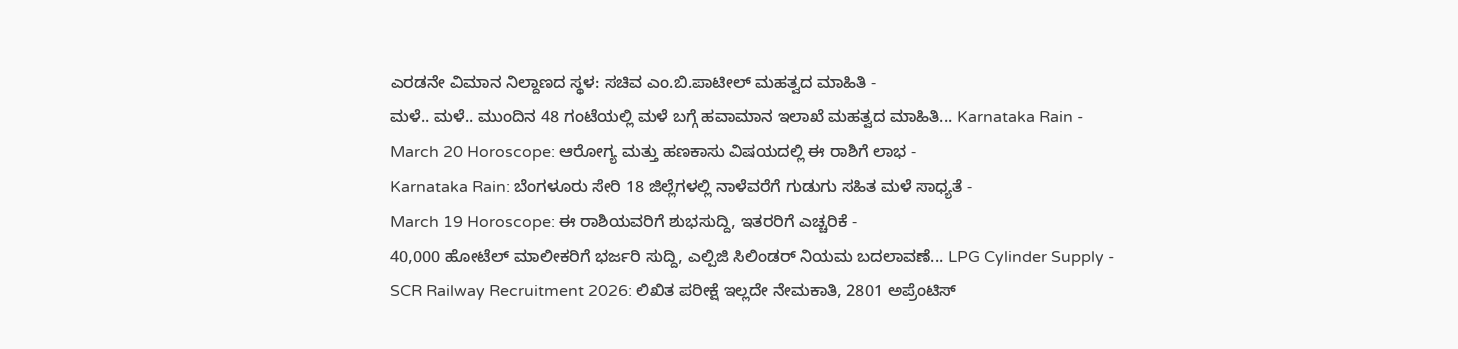ಎರಡನೇ ವಿಮಾನ ನಿಲ್ದಾಣದ ಸ್ಥಳ: ಸಚಿವ ಎಂ.ಬಿ.ಪಾಟೀಲ್ ಮಹತ್ವದ ಮಾಹಿತಿ -
ಮಳೆ.. ಮಳೆ.. ಮುಂದಿನ 48 ಗಂಟೆಯಲ್ಲಿ ಮಳೆ ಬಗ್ಗೆ ಹವಾಮಾನ ಇಲಾಖೆ ಮಹತ್ವದ ಮಾಹಿತಿ... Karnataka Rain -
March 20 Horoscope: ಆರೋಗ್ಯ ಮತ್ತು ಹಣಕಾಸು ವಿಷಯದಲ್ಲಿ ಈ ರಾಶಿಗೆ ಲಾಭ -
Karnataka Rain: ಬೆಂಗಳೂರು ಸೇರಿ 18 ಜಿಲ್ಲೆಗಳಲ್ಲಿ ನಾಳೆವರೆಗೆ ಗುಡುಗು ಸಹಿತ ಮಳೆ ಸಾಧ್ಯತೆ -
March 19 Horoscope: ಈ ರಾಶಿಯವರಿಗೆ ಶುಭಸುದ್ದಿ, ಇತರರಿಗೆ ಎಚ್ಚರಿಕೆ -
40,000 ಹೋಟೆಲ್ ಮಾಲೀಕರಿಗೆ ಭರ್ಜರಿ ಸುದ್ದಿ, ಎಲ್ಪಿಜಿ ಸಿಲಿಂಡರ್ ನಿಯಮ ಬದಲಾವಣೆ... LPG Cylinder Supply -
SCR Railway Recruitment 2026: ಲಿಖಿತ ಪರೀಕ್ಷೆ ಇಲ್ಲದೇ ನೇಮಕಾತಿ, 2801 ಅಪ್ರೆಂಟಿಸ್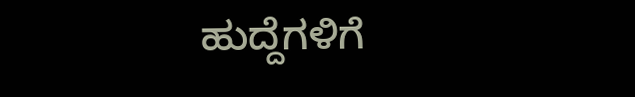ಹುದ್ದೆಗಳಿಗೆ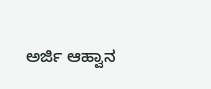ಅರ್ಜಿ ಆಹ್ವಾನ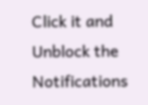Click it and Unblock the Notifications